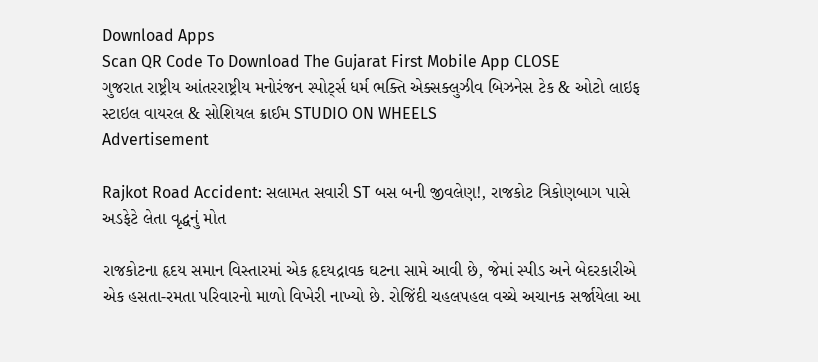Download Apps
Scan QR Code To Download The Gujarat First Mobile App CLOSE
ગુજરાત રાષ્ટ્રીય આંતરરાષ્ટ્રીય મનોરંજન સ્પોર્ટ્સ ધર્મ ભક્તિ એક્સક્લુઝીવ બિઝનેસ ટેક & ઓટો લાઇફ સ્ટાઇલ વાયરલ & સોશિયલ ક્રાઈમ STUDIO ON WHEELS
Advertisement

Rajkot Road Accident: સલામત સવારી ST બસ બની જીવલેણ!, રાજકોટ ત્રિકોણબાગ પાસે અડફેટે લેતા વૃદ્ધનું મોત

રાજકોટના હૃદય સમાન વિસ્તારમાં એક હૃદયદ્રાવક ઘટના સામે આવી છે, જેમાં સ્પીડ અને બેદરકારીએ એક હસતા-રમતા પરિવારનો માળો વિખેરી નાખ્યો છે. રોજિંદી ચહલપહલ વચ્ચે અચાનક સર્જાયેલા આ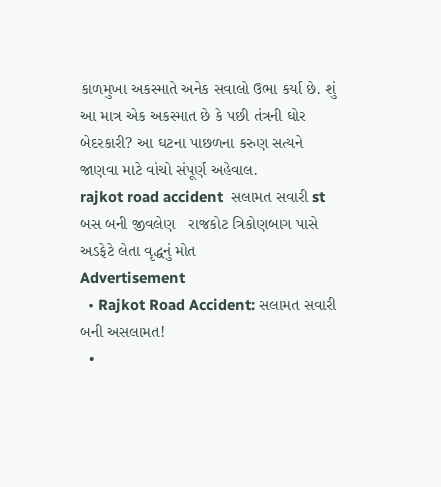કાળમુખા અકસ્માતે અનેક સવાલો ઉભા કર્યા છે. શું આ માત્ર એક અકસ્માત છે કે પછી તંત્રની ઘોર બેદરકારી? આ ઘટના પાછળના કરુણ સત્યને જાણવા માટે વાંચો સંપૂર્ણ અહેવાલ.
rajkot road accident  સલામત સવારી st બસ બની જીવલેણ   રાજકોટ ત્રિકોણબાગ પાસે અડફેટે લેતા વૃદ્ધનું મોત
Advertisement
  • Rajkot Road Accident: સલામત સવારી બની અસલામત!
  •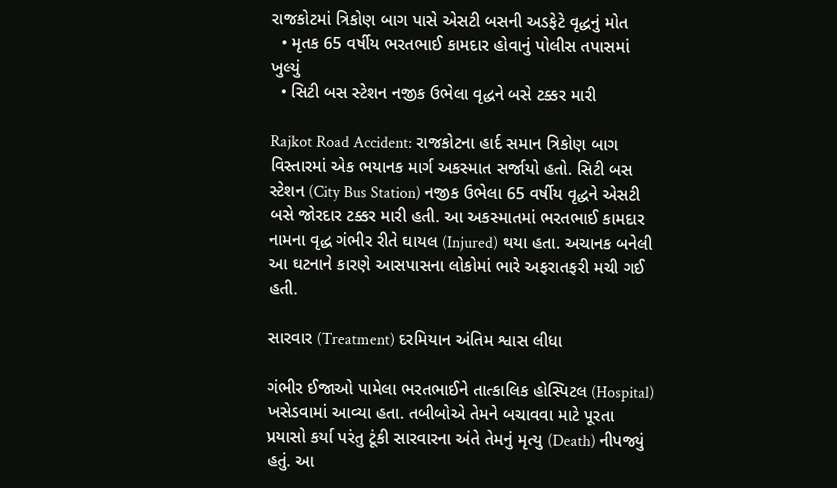રાજકોટમાં ત્રિકોણ બાગ પાસે એસટી બસની અડફેટે વૃદ્ધનું મોત
  • મૃતક 65 વર્ષીય ભરતભાઈ કામદાર હોવાનું પોલીસ તપાસમાં ખુલ્યું
  • સિટી બસ સ્ટેશન નજીક ઉભેલા વૃદ્ધને બસે ટક્કર મારી

Rajkot Road Accident: રાજકોટના હાર્દ સમાન ત્રિકોણ બાગ વિસ્તારમાં એક ભયાનક માર્ગ અકસ્માત સર્જાયો હતો. સિટી બસ સ્ટેશન (City Bus Station) નજીક ઉભેલા 65 વર્ષીય વૃદ્ધને એસટી બસે જોરદાર ટક્કર મારી હતી. આ અકસ્માતમાં ભરતભાઈ કામદાર નામના વૃદ્ધ ગંભીર રીતે ઘાયલ (Injured) થયા હતા. અચાનક બનેલી આ ઘટનાને કારણે આસપાસના લોકોમાં ભારે અફરાતફરી મચી ગઈ હતી.

સારવાર (Treatment) દરમિયાન અંતિમ શ્વાસ લીધા

ગંભીર ઈજાઓ પામેલા ભરતભાઈને તાત્કાલિક હોસ્પિટલ (Hospital) ખસેડવામાં આવ્યા હતા. તબીબોએ તેમને બચાવવા માટે પૂરતા પ્રયાસો કર્યા પરંતુ ટૂંકી સારવારના અંતે તેમનું મૃત્યુ (Death) નીપજ્યું હતું. આ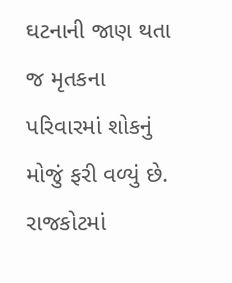ઘટનાની જાણ થતા જ મૃતકના પરિવારમાં શોકનું મોજું ફરી વળ્યું છે. રાજકોટમાં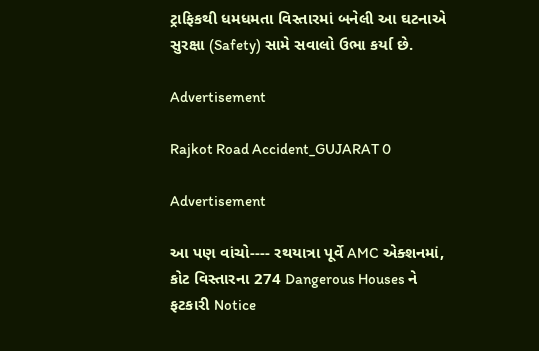ટ્રાફિકથી ધમધમતા વિસ્તારમાં બનેલી આ ઘટનાએ સુરક્ષા (Safety) સામે સવાલો ઉભા કર્યા છે.

Advertisement

Rajkot Road Accident_GUJARAT 0

Advertisement

આ પણ વાંચો---- રથયાત્રા પૂર્વે AMC એક્શનમાં, કોટ વિસ્તારના 274 Dangerous Houses ને ફટકારી Notice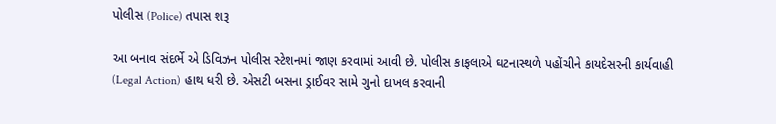પોલીસ (Police) તપાસ શરૂ

આ બનાવ સંદર્ભે એ ડિવિઝન પોલીસ સ્ટેશનમાં જાણ કરવામાં આવી છે. પોલીસ કાફલાએ ઘટનાસ્થળે પહોંચીને કાયદેસરની કાર્યવાહી (Legal Action) હાથ ધરી છે. એસટી બસના ડ્રાઈવર સામે ગુનો દાખલ કરવાની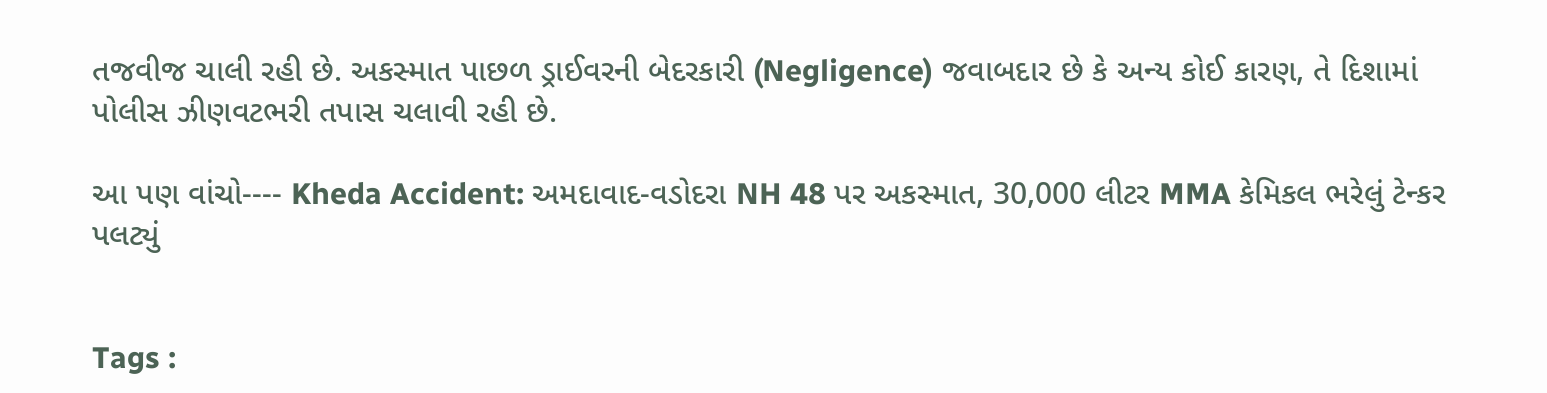તજવીજ ચાલી રહી છે. અકસ્માત પાછળ ડ્રાઈવરની બેદરકારી (Negligence) જવાબદાર છે કે અન્ય કોઈ કારણ, તે દિશામાં પોલીસ ઝીણવટભરી તપાસ ચલાવી રહી છે.

આ પણ વાંચો---- Kheda Accident: અમદાવાદ-વડોદરા NH 48 પર અકસ્માત, 30,000 લીટર MMA કેમિકલ ભરેલું ટેન્કર પલટ્યું


Tags :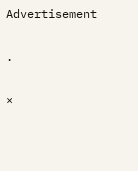Advertisement

.

×